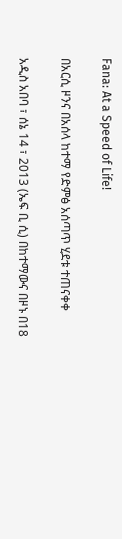Fana: At a Speed of Life!

በአርሲ ዞንና በአሰላ ከተማ የድምፅ አሰጣጥ ሂደቱ ተጠናቀቀ

አዲስ አበባ ፣ ሰኔ 14 ፣ 2013 (ኤፍ ቢ ሲ) በከተማውና በዞኑ በ18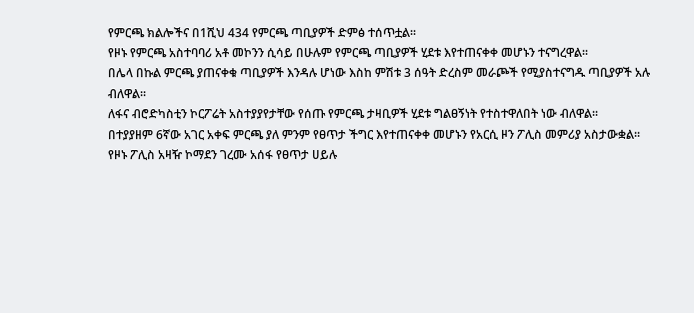የምርጫ ክልሎችና በ1ሺህ 434 የምርጫ ጣቢያዎች ድምፅ ተሰጥቷል፡፡
የዞኑ የምርጫ አስተባባሪ አቶ መኮንን ሲሳይ በሁሉም የምርጫ ጣቢያዎች ሂደቱ እየተጠናቀቀ መሆኑን ተናግረዋል፡፡
በሌላ በኩል ምርጫ ያጠናቀቁ ጣቢያዎች እንዳሉ ሆነው እስከ ምሽቱ 3 ሰዓት ድረስም መራጮች የሚያስተናግዱ ጣቢያዎች አሉ ብለዋል፡፡
ለፋና ብሮድካስቲን ኮርፖሬት አስተያያየታቸው የሰጡ የምርጫ ታዛቢዎች ሂደቱ ግልፀኝነት የተስተዋለበት ነው ብለዋል፡፡
በተያያዘም 6ኛው አገር አቀፍ ምርጫ ያለ ምንም የፀጥታ ችግር እየተጠናቀቀ መሆኑን የአርሲ ዞን ፖሊስ መምሪያ አስታውቋል፡፡
የዞኑ ፖሊስ አዛዥ ኮማደን ገረሙ አሰፋ የፀጥታ ሀይሉ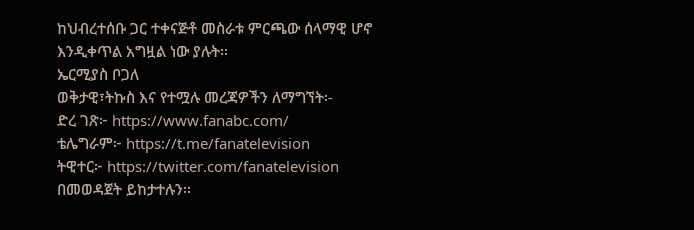ከህብረተሰቡ ጋር ተቀናጅቶ መስራቱ ምርጫው ሰላማዊ ሆኖ እንዲቀጥል አግዟል ነው ያሉት፡፡
ኤርሚያስ ቦጋለ
ወቅታዊ፣ትኩስ እና የተሟሉ መረጃዎችን ለማግኘት፡-
ድረ ገጽ፦ https://www.fanabc.com/
ቴሌግራም፦ https://t.me/fanatelevision
ትዊተር፦ https://twitter.com/fanatelevision በመወዳጀት ይከታተሉን፡፡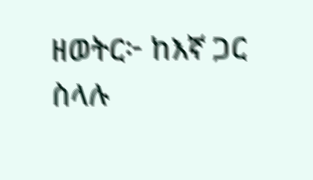ዘወትር፦ ከእኛ ጋር ስላሉ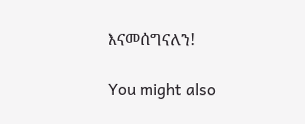እናመሰግናለን!

You might also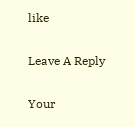like

Leave A Reply

Your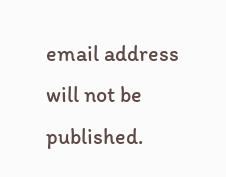email address will not be published.